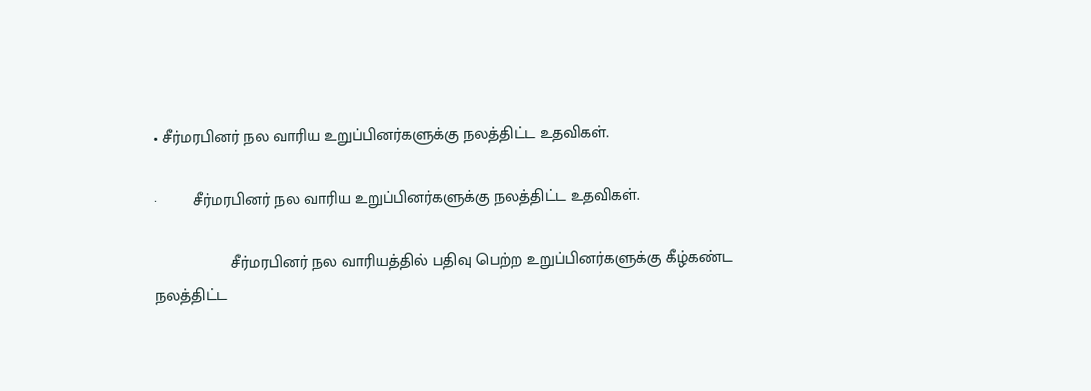• சீர்மரபினர் நல வாரிய உறுப்பினர்களுக்கு நலத்திட்ட உதவிகள்.

·        சீர்மரபினர் நல வாரிய உறுப்பினர்களுக்கு நலத்திட்ட உதவிகள்.

                 சீர்மரபினர் நல வாரியத்தில் பதிவு பெற்ற உறுப்பினர்களுக்கு கீழ்கண்ட நலத்திட்ட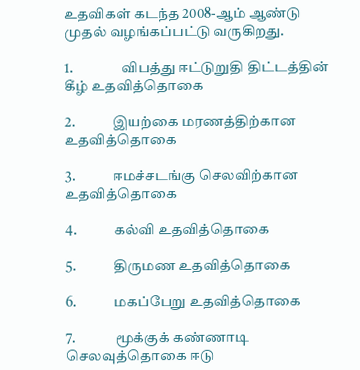உதவிகள் கடந்த 2008-ஆம் ஆண்டு முதல் வழங்கப்பட்டு வருகிறது.

1.                 விபத்து ஈட்டுறுதி திட்டத்தின் கீழ் உதவித்தொகை

2.             இயற்கை மரணத்திற்கான உதவித்தொகை

3.             ஈமச்சடங்கு செலவிற்கான உதவித்தொகை

4.             கல்வி உதவித்தொகை

5.             திருமண உதவித்தொகை

6.             மகப்பேறு உதவித்தொகை

7.              மூக்குக் கண்ணாடி செலவுத்தொகை ஈடு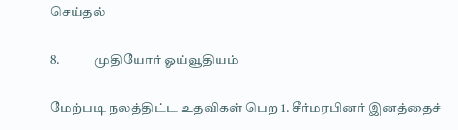செய்தல்

8.             முதியோர் ஓய்வூதியம்

மேற்படி நலத்திட்ட உதவிகள் பெற 1. சீர்மரபினர் இனத்தைச்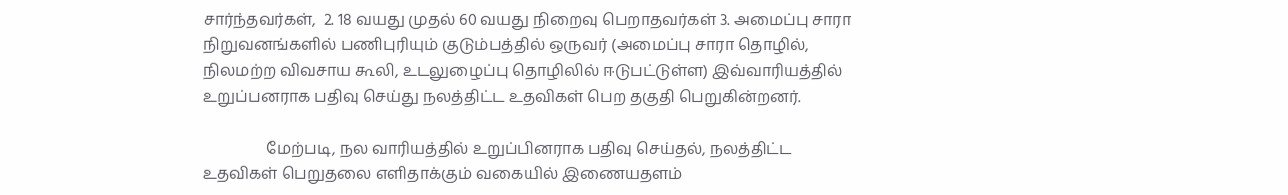சார்ந்தவர்கள்,  2. 18 வயது முதல் 60 வயது நிறைவு பெறாதவர்கள் 3. அமைப்பு சாரா நிறுவனங்களில் பணிபுரியும் குடும்பத்தில் ஒருவர் (அமைப்பு சாரா தொழில், நிலமற்ற விவசாய கூலி, உடலுழைப்பு தொழிலில் ஈடுபட்டுள்ள) இவ்வாரியத்தில் உறுப்பனராக பதிவு செய்து நலத்திட்ட உதவிகள் பெற தகுதி பெறுகின்றனர்.

                மேற்படி, நல வாரியத்தில் உறுப்பினராக பதிவு செய்தல், நலத்திட்ட உதவிகள் பெறுதலை எளிதாக்கும் வகையில் இணையதளம்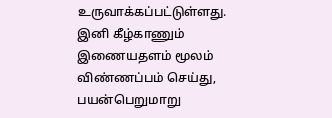உருவாக்கப்பட்டுள்ளது. இனி கீழ்காணும் இணையதளம் மூலம் விண்ணப்பம் செய்து, பயன்பெறுமாறு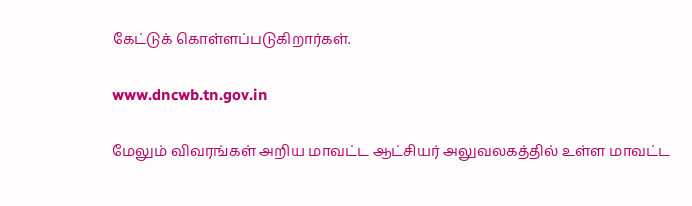கேட்டுக் கொள்ளப்படுகிறார்கள்.

www.dncwb.tn.gov.in

மேலும் விவரங்கள் அறிய மாவட்ட ஆட்சியர் அலுவலகத்தில் உள்ள மாவட்ட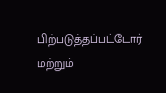பிற்படுத்தப்பட்டோர் மற்றும்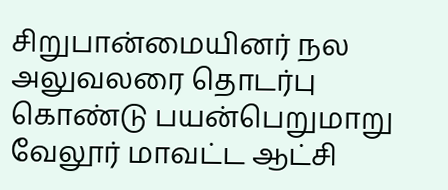சிறுபான்மையினர் நல அலுவலரை தொடர்பு கொண்டு பயன்பெறுமாறு வேலூர் மாவட்ட ஆட்சி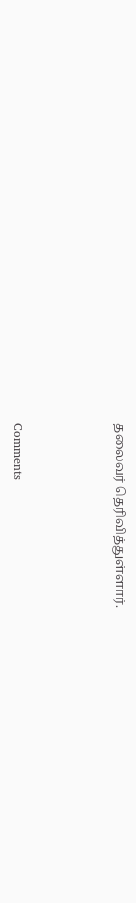தலைவர் தெரிவித்துள்ளார்.



Comments